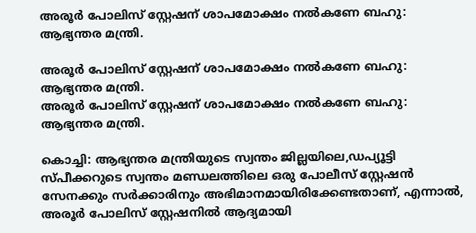അരൂർ പോലിസ് സ്റ്റേഷന് ശാപമോക്ഷം നൽകണേ ബഹു: ആഭ്യന്തര മന്ത്രി.

അരൂർ പോലിസ് സ്റ്റേഷന് ശാപമോക്ഷം നൽകണേ ബഹു: ആഭ്യന്തര മന്ത്രി.
അരൂർ പോലിസ് സ്റ്റേഷന് ശാപമോക്ഷം നൽകണേ ബഹു: ആഭ്യന്തര മന്ത്രി.

കൊച്ചി: ആഭ്യന്തര മന്ത്രിയുടെ സ്വന്തം ജില്ലയിലെ,ഡപ്യൂട്ടി സ്പീക്കറുടെ സ്വന്തം മണ്ഡലത്തിലെ ഒരു പോലീസ് സ്റ്റേഷൻ സേനക്കും സർക്കാരിനും അഭിമാനമായിരിക്കേണ്ടതാണ്, എന്നാൽ,  അരൂർ പോലിസ് സ്റ്റേഷനിൽ ആദ്യമായി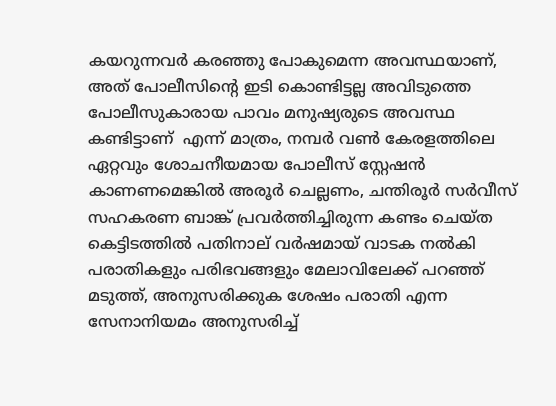കയറുന്നവർ കരഞ്ഞു പോകുമെന്ന അവസ്ഥയാണ്, അത് പോലീസിൻ്റെ ഇടി കൊണ്ടിട്ടല്ല അവിടുത്തെ പോലീസുകാരായ പാവം മനുഷ്യരുടെ അവസ്ഥ കണ്ടിട്ടാണ്  എന്ന് മാത്രം, നമ്പർ വൺ കേരളത്തിലെ ഏറ്റവും ശോചനീയമായ പോലീസ് സ്റ്റേഷൻ കാണണമെങ്കിൽ അരൂർ ചെല്ലണം, ചന്തിരൂർ സർവീസ് സഹകരണ ബാങ്ക് പ്രവർത്തിച്ചിരുന്ന കണ്ടം ചെയ്ത കെട്ടിടത്തിൽ പതിനാല് വർഷമായ് വാടക നൽകി പരാതികളും പരിഭവങ്ങളും മേലാവിലേക്ക് പറഞ്ഞ് മടുത്ത്, അനുസരിക്കുക ശേഷം പരാതി എന്ന സേനാനിയമം അനുസരിച്ച്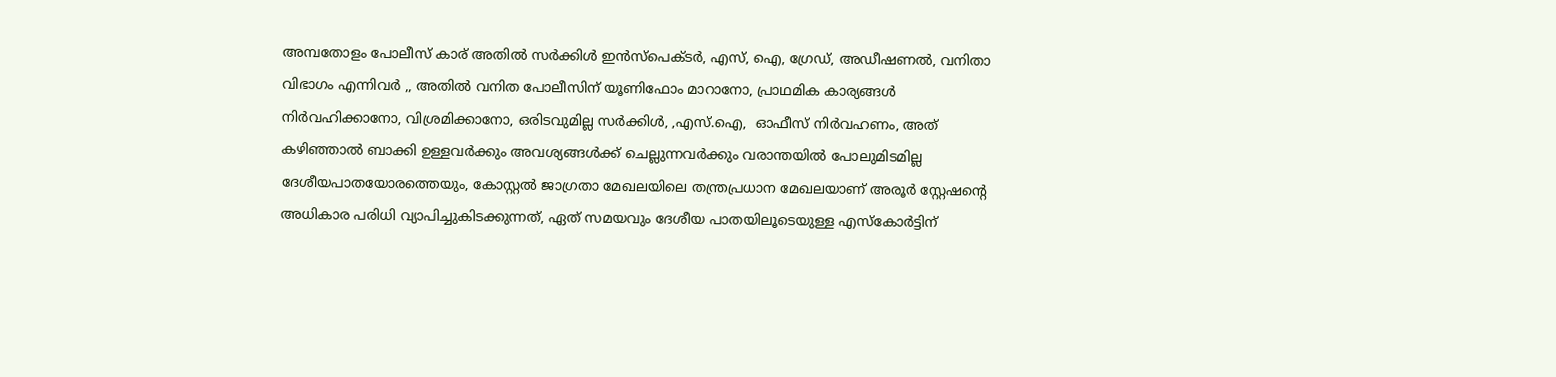അമ്പതോളം പോലീസ് കാര് അതിൽ സർക്കിൾ ഇൻസ്പെക്ടർ, എസ്, ഐ, ഗ്രേഡ്, അഡീഷണൽ, വനിതാ വിഭാഗം എന്നിവർ ,, അതിൽ വനിത പോലീസിന് യൂണിഫോം മാറാനോ, പ്രാഥമിക കാര്യങ്ങൾ നിർവഹിക്കാനോ, വിശ്രമിക്കാനോ, ഒരിടവുമില്ല സർക്കിൾ, ,എസ്.ഐ,  ഓഫീസ് നിർവഹണം, അത് കഴിഞ്ഞാൽ ബാക്കി ഉള്ളവർക്കും അവശ്യങ്ങൾക്ക് ചെല്ലുന്നവർക്കും വരാന്തയിൽ പോലുമിടമില്ല ദേശീയപാതയോരത്തെയും, കോസ്റ്റൽ ജാഗ്രതാ മേഖലയിലെ തന്ത്രപ്രധാന മേഖലയാണ് അരൂർ സ്റ്റേഷൻ്റെ അധികാര പരിധി വ്യാപിച്ചുകിടക്കുന്നത്, ഏത് സമയവും ദേശീയ പാതയിലൂടെയുള്ള എസ്കോർട്ടിന്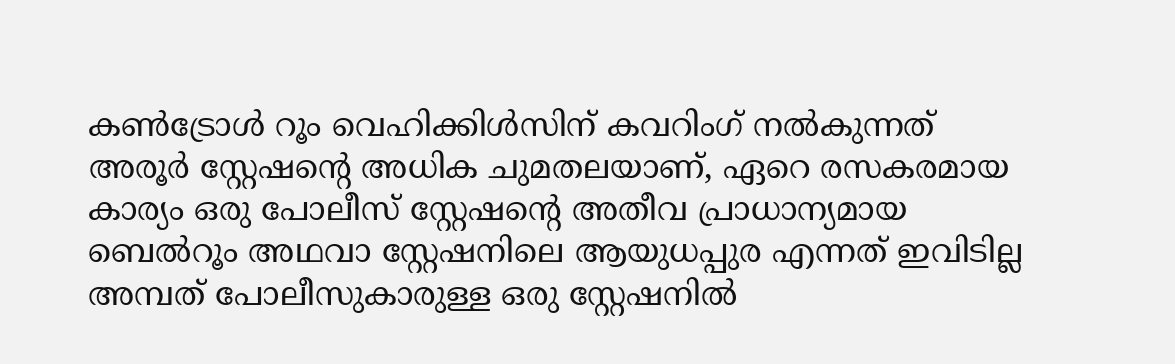കൺട്രോൾ റൂം വെഹിക്കിൾസിന് കവറിംഗ് നൽകുന്നത് അരൂർ സ്റ്റേഷൻ്റെ അധിക ചുമതലയാണ്, ഏറെ രസകരമായ കാര്യം ഒരു പോലീസ് സ്റ്റേഷൻ്റെ അതീവ പ്രാധാന്യമായ ബെൽറൂം അഥവാ സ്റ്റേഷനിലെ ആയുധപ്പുര എന്നത് ഇവിടില്ല അമ്പത് പോലീസുകാരുള്ള ഒരു സ്റ്റേഷനിൽ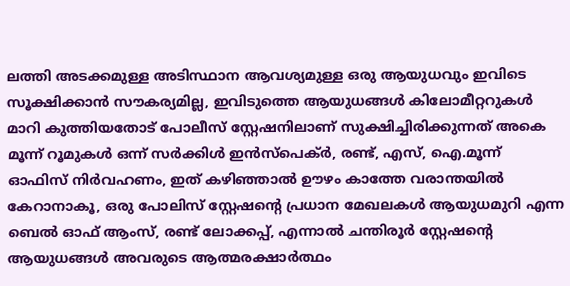ലത്തി അടക്കമുള്ള അടിസ്ഥാന ആവശ്യമുള്ള ഒരു ആയുധവും ഇവിടെ സൂക്ഷിക്കാൻ സൗകര്യമില്ല, ഇവിടുത്തെ ആയുധങ്ങൾ കിലോമീറ്ററുകൾ മാറി കുത്തിയതോട് പോലീസ് സ്റ്റേഷനിലാണ് സുക്ഷിച്ചിരിക്കുന്നത് അകെ മൂന്ന് റൂമുകൾ ഒന്ന് സർക്കിൾ ഇൻസ്പെക്ർ, രണ്ട്, എസ്, ഐ.മൂന്ന് ഓഫിസ് നിർവഹണം, ഇത് കഴിഞ്ഞാൽ ഊഴം കാത്തേ വരാന്തയിൽ കേറാനാകൂ, ഒരു പോലിസ് സ്റ്റേഷൻ്റെ പ്രധാന മേഖലകൾ ആയുധമുറി എന്ന ബെൽ ഓഫ് ആംസ്, രണ്ട് ലോക്കപ്പ്, എന്നാൽ ചന്തിരൂർ സ്റ്റേഷൻ്റെ ആയുധങ്ങൾ അവരുടെ ആത്മരക്ഷാർത്ഥം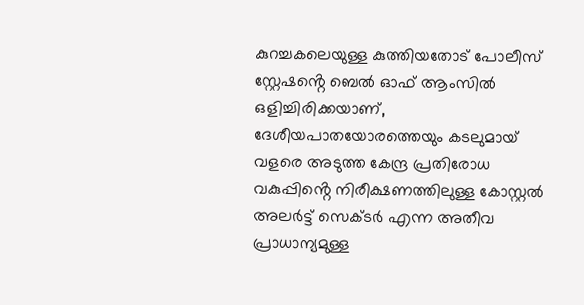കുറച്ചകലെയുള്ള കുത്തിയതോട്‌ പോലീസ് സ്റ്റേഷൻ്റെ ബെൽ ഓഫ് ആംസിൽ ഒളിച്ചിരിക്കയാണ്, ദേശീയപാതയോരത്തെയും കടലുമായ് വളരെ അടുത്ത കേന്ദ്ര പ്രതിരോധ വകുപ്പിൻ്റെ നിരീക്ഷണത്തിലുള്ള കോസ്റ്റൽ അലർട്ട് സെക്ടർ എന്ന അതീവ പ്രാധാന്യമുള്ള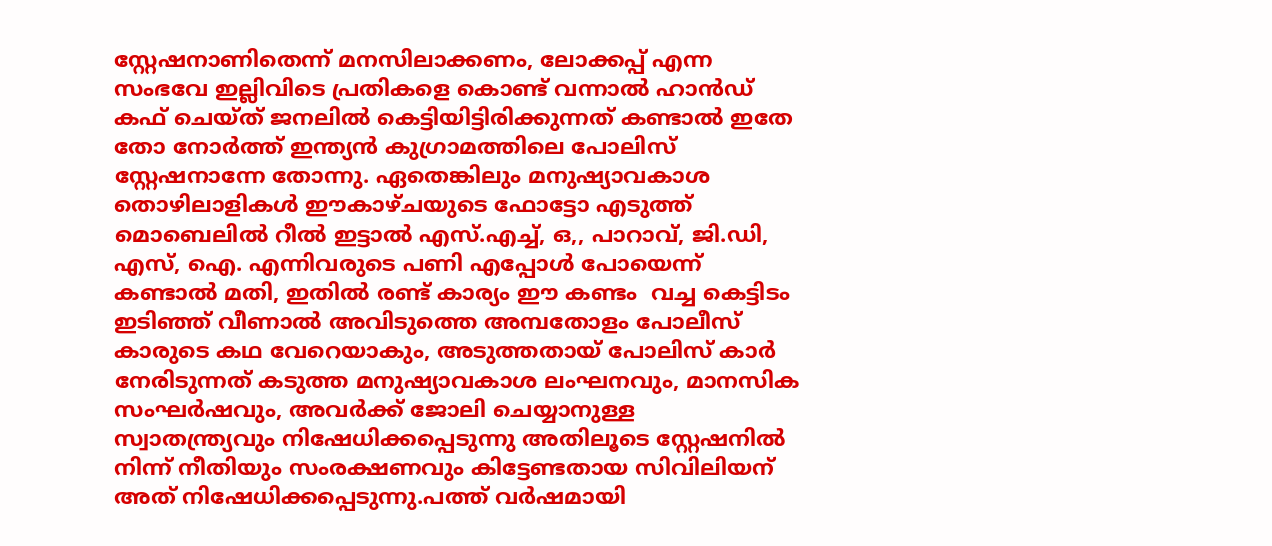സ്റ്റേഷനാണിതെന്ന് മനസിലാക്കണം, ലോക്കപ്പ് എന്ന സംഭവേ ഇല്ലിവിടെ പ്രതികളെ കൊണ്ട് വന്നാൽ ഹാൻഡ് കഫ് ചെയ്ത് ജനലിൽ കെട്ടിയിട്ടിരിക്കുന്നത് കണ്ടാൽ ഇതേ തോ നോർത്ത് ഇന്ത്യൻ കുഗ്രാമത്തിലെ പോലിസ് സ്റ്റേഷനാന്നേ തോന്നു. ഏതെങ്കിലും മനുഷ്യാവകാശ തൊഴിലാളികൾ ഈകാഴ്ചയുടെ ഫോട്ടോ എടുത്ത് മൊബെലിൽ റീൽ ഇട്ടാൽ എസ്.എച്ച്, ഒ,, പാറാവ്, ജി.ഡി, എസ്, ഐ. എന്നിവരുടെ പണി എപ്പോൾ പോയെന്ന് കണ്ടാൽ മതി, ഇതിൽ രണ്ട് കാര്യം ഈ കണ്ടം  വച്ച കെട്ടിടം ഇടിഞ്ഞ് വീണാൽ അവിടുത്തെ അമ്പതോളം പോലീസ് കാരുടെ കഥ വേറെയാകും, അടുത്തതായ് പോലിസ് കാർ നേരിടുന്നത് കടുത്ത മനുഷ്യാവകാശ ലംഘനവും, മാനസിക സംഘർഷവും, അവർക്ക് ജോലി ചെയ്യാനുള്ള സ്വാതന്ത്ര്യവും നിഷേധിക്കപ്പെടുന്നു അതിലൂടെ സ്റ്റേഷനിൽ നിന്ന് നീതിയും സംരക്ഷണവും കിട്ടേണ്ടതായ സിവിലിയന് അത് നിഷേധിക്കപ്പെടുന്നു.പത്ത് വർഷമായി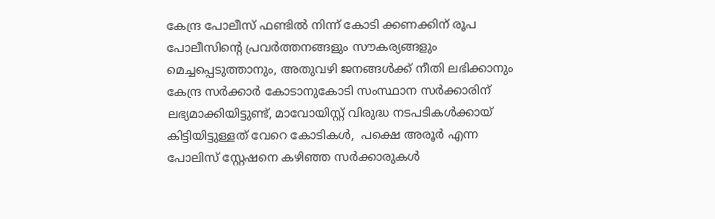കേന്ദ്ര പോലീസ് ഫണ്ടിൽ നിന്ന് കോടി ക്കണക്കിന് രൂപ പോലീസിൻ്റെ പ്രവർത്തനങ്ങളും സൗകര്യങ്ങളും മെച്ചപ്പെടുത്താനും, അതുവഴി ജനങ്ങൾക്ക് നീതി ലഭിക്കാനും കേന്ദ്ര സർക്കാർ കോടാനുകോടി സംസ്ഥാന സർക്കാരിന് ലഭ്യമാക്കിയിട്ടുണ്ട്, മാവോയിസ്റ്റ് വിരുദ്ധ നടപടികൾക്കായ് കിട്ടിയിട്ടുള്ളത് വേറെ കോടികൾ,  പക്ഷെ അരൂർ എന്ന പോലിസ് സ്റ്റേഷനെ കഴിഞ്ഞ സർക്കാരുകൾ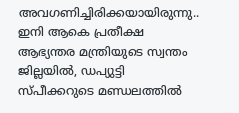അവഗണിച്ചിരിക്കയായിരുന്നു.. ഇനി ആകെ പ്രതീക്ഷ  ആഭ്യന്തര മന്ത്രിയുടെ സ്വന്തം ജില്ലയിൽ, ഡപ്യുട്ടി സ്പീക്കറുടെ മണ്ഡലത്തിൽ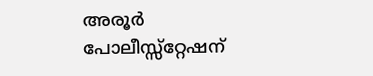അരൂർ പോലീസ്സ്റ്റേഷന്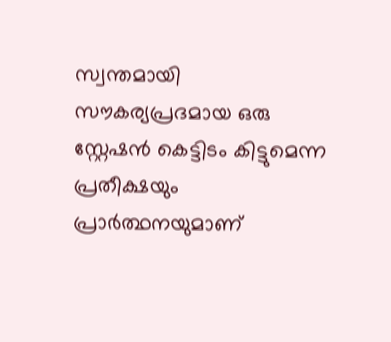സ്വന്തമായി സൗകര്യപ്രദമായ ഒരു സ്റ്റേഷൻ കെട്ടിടം കിട്ടുമെന്ന പ്രതീക്ഷയും പ്രാർത്ഥനയുമാണ്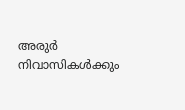അരുർ നിവാസികൾക്കും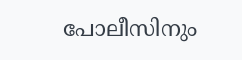പോലീസിനും